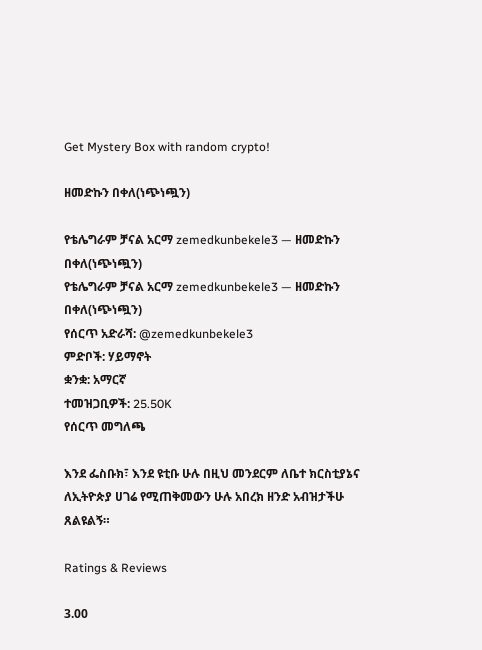Get Mystery Box with random crypto!

ዘመድኩን በቀለ(ነጭነጯን)

የቴሌግራም ቻናል አርማ zemedkunbekele3 — ዘመድኩን በቀለ(ነጭነጯን)
የቴሌግራም ቻናል አርማ zemedkunbekele3 — ዘመድኩን በቀለ(ነጭነጯን)
የሰርጥ አድራሻ: @zemedkunbekele3
ምድቦች: ሃይማኖት
ቋንቋ: አማርኛ
ተመዝጋቢዎች: 25.50K
የሰርጥ መግለጫ

እንደ ፌስቡክ፣ እንደ ዩቲቡ ሁሉ በዚህ መንደርም ለቤተ ክርስቲያኔና ለኢትዮጵያ ሀገሬ የሚጠቅመውን ሁሉ አበረክ ዘንድ አብዝታችሁ ጸልዩልኝ።

Ratings & Reviews

3.00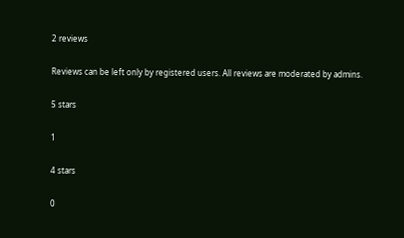2 reviews

Reviews can be left only by registered users. All reviews are moderated by admins.

5 stars

1

4 stars

0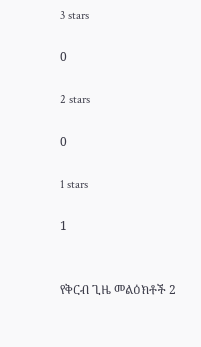3 stars

0

2 stars

0

1 stars

1


የቅርብ ጊዜ መልዕክቶች 2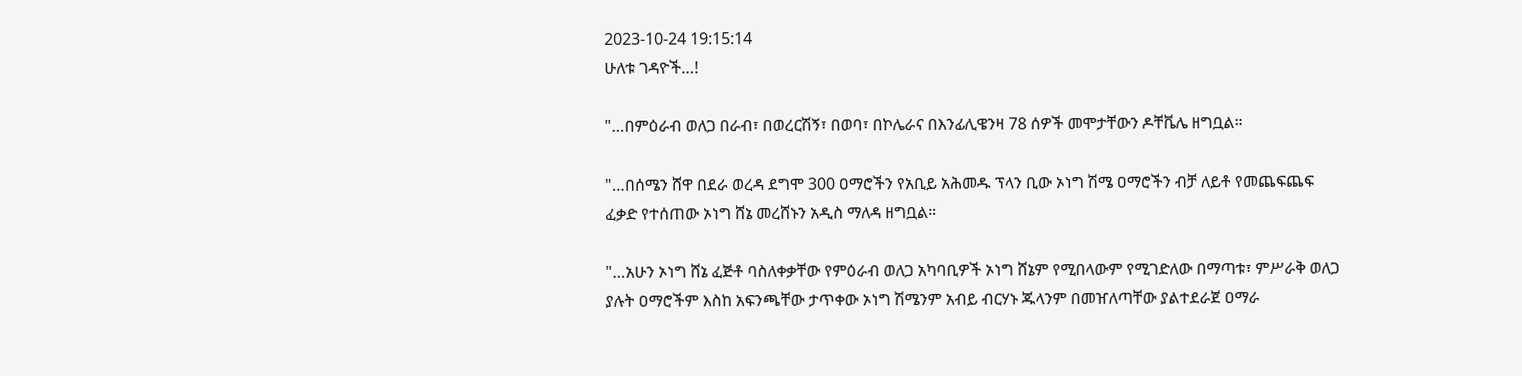2023-10-24 19:15:14
ሁለቱ ገዳዮች…!

"…በምዕራብ ወለጋ በራብ፣ በወረርሽኝ፣ በወባ፣ በኮሌራና በእንፊሊዌንዛ 78 ሰዎች መሞታቸውን ዶቸቬሌ ዘግቧል።

"…በሰሜን ሸዋ በደራ ወረዳ ደግሞ 300 ዐማሮችን የአቢይ አሕመዱ ፕላን ቢው ኦነግ ሽሜ ዐማሮችን ብቻ ለይቶ የመጨፍጨፍ ፈቃድ የተሰጠው ኦነግ ሸኔ መረሸኑን አዲስ ማለዳ ዘግቧል።

"…አሁን ኦነግ ሸኔ ፈጅቶ ባስለቀቃቸው የምዕራብ ወለጋ አካባቢዎች ኦነግ ሸኔም የሚበላውም የሚገድለው በማጣቱ፣ ምሥራቅ ወለጋ ያሉት ዐማሮችም እስከ አፍንጫቸው ታጥቀው ኦነግ ሽሜንም አብይ ብርሃኑ ጁላንም በመዠለጣቸው ያልተደራጀ ዐማራ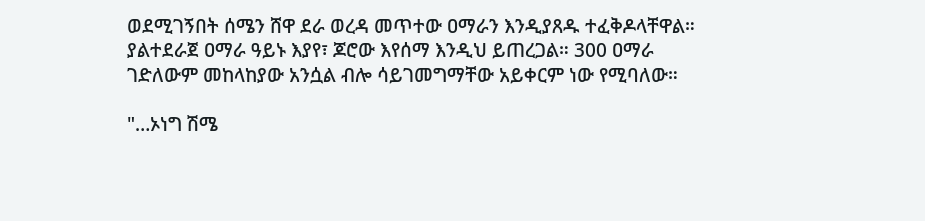ወደሚገኝበት ሰሜን ሸዋ ደራ ወረዳ መጥተው ዐማራን እንዲያጸዱ ተፈቅዶላቸዋል። ያልተደራጀ ዐማራ ዓይኑ እያየ፣ ጆሮው እየሰማ እንዲህ ይጠረጋል። 300 ዐማራ ገድለውም መከላከያው አንሷል ብሎ ሳይገመግማቸው አይቀርም ነው የሚባለው።

"…ኦነግ ሽሜ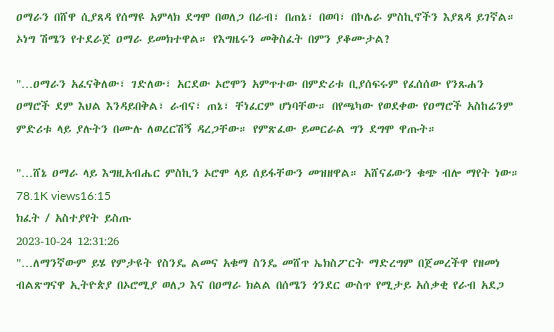ዐማራን በሸዋ ሲያጸዳ የሰማዩ አምላክ ደግሞ በወለጋ በራብ፣ በጠኔ፣ በወባ፣ በኮሌራ ምስኪኖችን እያጸዳ ይገኛል። ኦነግ ሽሜን የተደራጀ ዐማራ ይመክተዋል። የእግዜሩን መቅስፈት በምን ያቆሙታል?

"…ዐማራን አፈናቅለው፣ ገድለው፣ አርደው ኦሮሞን አምጥተው በምድሪቱ ቢያሰፍሩም የፈሰሰው የንጹሐን ዐማሮች ደም እህል እንዳይበቅል፣ ራብና፣ ጠኔ፣ ቸነፈርም ሆነባቸው። በየጫካው የወደቀው የዐማሮች አስከሬንም ምድሪቱ ላይ ያሉትን በሙሉ ለወረርሽኝ ዳረጋቸው። የምጽፈው ይመርራል ግን ደግሞ ዋጡት።

"…ሸኔ ዐማራ ላይ እግዚአብሔር ምስኪን ኦሮሞ ላይ ሰይፋቸውን መዝዘዋል። አሸናፊውን ቁጭ ብሎ ማየት ነው።
78.1K views16:15
ክፈት / አስተያየት ይስጡ
2023-10-24 12:31:26
"…ለማንኛውም ይሄ የምታዩት የስንዴ ልመና አቁማ ስንዴ መሸጥ ኤክስፖርት ማድረግም በጀመረችዋ የዘመነ ብልጽግናዋ ኢትዮጵያ በኦሮሚያ ወለጋ እና በዐማራ ክልል በሰሜን ጎንደር ውስጥ የሚታይ አሰቃቂ የራብ አደጋ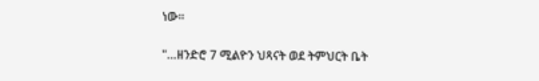ነው።

"…ዘንድሮ 7 ሚልዮን ህጻናት ወደ ትምህርት ቤት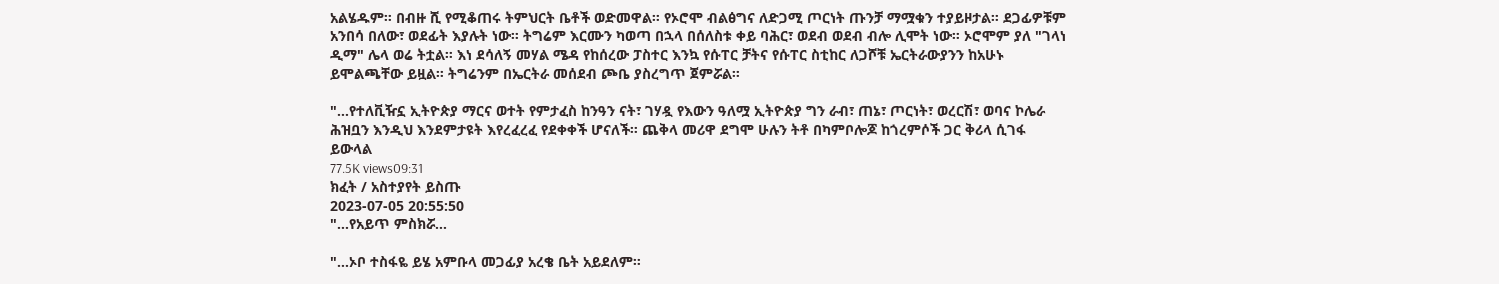አልሄዱም። በብዙ ሺ የሚቆጠሩ ትምህርት ቤቶች ወድመዋል። የኦሮሞ ብልፅግና ለድጋሚ ጦርነት ጡንቻ ማሟቁን ተያይዞታል። ደጋፊዎቹም አንበሳ በለው፣ ወደፊት እያሉት ነው። ትግሬም እርሙን ካወጣ በኋላ በሰለስቱ ቀይ ባሕር፣ ወደብ ወደብ ብሎ ሊሞት ነው። ኦሮሞም ያለ "ገላነ ዲማ" ሌላ ወሬ ትቷል። እነ ደሳለኝ መሃል ሜዳ የከሰረው ፓስተር እንኳ የሱፐር ቻትና የሱፐር ስቲከር ለጋሾቹ ኤርትራውያንን ከአሁኑ ይሞልጫቸው ይዟል። ትግሬንም በኤርትራ መሰደብ ጮቤ ያስረግጥ ጀምሯል።

"…የተለቪዥኗ ኢትዮጵያ ማርና ወተት የምታፈስ ከንዓን ናት፣ ገሃዷ የእውን ዓለሟ ኢትዮጵያ ግን ራብ፣ ጠኔ፣ ጦርነት፣ ወረርሽ፣ ወባና ኮሌራ ሕዝቧን እንዲህ እንደምታዩት እየረፈረፈ የደቀቀች ሆናለች። ጨቅላ መሪዋ ደግሞ ሁሉን ትቶ በካምቦሎጆ ከጎረምሶች ጋር ቅሪላ ሲገፋ ይውላል
77.5K views09:31
ክፈት / አስተያየት ይስጡ
2023-07-05 20:55:50
"…የአይጥ ምስክሯ…

"…ኦቦ ተስፋዬ ይሄ አምቡላ መጋፊያ አረቄ ቤት አይደለም።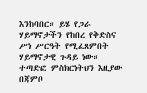እንከባበር። ይሄ የጋራ ሃይማኖታችን የከበረ የቅድስና ሥነ ሥርዓት የሚፈጸምበት ሃይማኖታዊ ጉዳይ ነው። ተጣድፎ ምስክርነትህን እዚያው በጃምቦ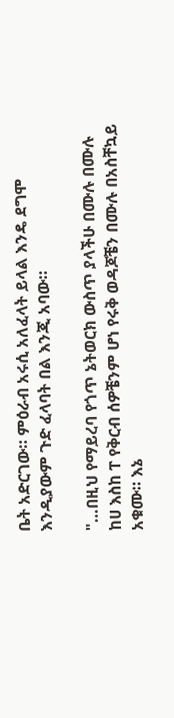ቤት አድርገው። ምዕራብ አሩሲ አለፈላት ይላል እንዴ ደግሞ እንዲያውም ጉድ ፈላባት በል እንጂ አባው።

"…በዚህ የማይረባ የጎጥ ኔትወርክ ውስጥ ያላችሁ በሙሉ በሙሉ ከሀ እስከ ፐ የቅርብ ሰዎቼንም ሆነ የሩቅ ወዳጆቼን በሙሉ በአስቸኳይ አቁሙ። እኔ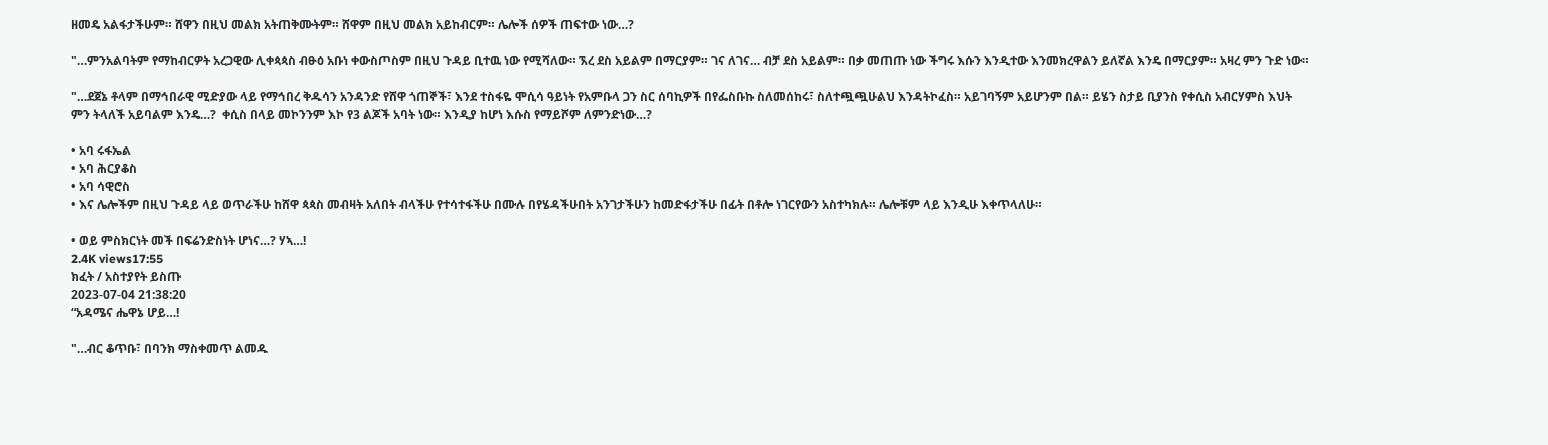ዘመዴ አልፋታችሁም። ሸዋን በዚህ መልክ አትጠቅሙትም። ሸዋም በዚህ መልክ አይከብርም። ሌሎች ሰዎች ጠፍተው ነው…?

"…ምንአልባትም የማከብርዎት አረጋዊው ሊቀጳጳስ ብፁዕ አቡነ ቀውስጦስም በዚህ ጉዳይ ቢተዉ ነው የሚሻለው። ኧረ ደስ አይልም በማርያም። ገና ለገና… ብቻ ደስ አይልም። በቃ መጠጡ ነው ችግሩ እሱን እንዲተው እንመክረዋልን ይለኛል እንዴ በማርያም። አዛረ ምን ጉድ ነው።

"…ደጀኔ ቶላም በማኅበራዊ ሚድያው ላይ የማኅበረ ቅዱሳን አንዳንድ የሸዋ ጎጠኞች፣ እንደ ተስፋዬ ሞሲሳ ዓይነት የአምቡላ ጋን ስር ሰባኪዎች በየፌስቡኩ ስለመሰከሩ፣ ስለተጯጯሁልህ እንዳትኮፈስ። አይገባኝም አይሆንም በል። ይሄን ስታይ ቢያንስ የቀሲስ አብርሃምስ እህት ምን ትላለች አይባልም እንዴ…?  ቀሲስ በላይ መኮንንም እኮ የ3 ልጆች አባት ነው። እንዲያ ከሆነ እሱስ የማይሾም ለምንድነው…?

• አባ ሩፋኤል
• አባ ሕርያቆስ
• አባ ሳዊሮስ
• እና ሌሎችም በዚህ ጉዳይ ላይ ወጥራችሁ ከሸዋ ጳጳስ መብዛት አለበት ብላችሁ የተሳተፋችሁ በሙሉ በየሄዳችሁበት አንገታችሁን ከመድፋታችሁ በፊት በቶሎ ነገርየውን አስተካክሉ። ሌሎቹም ላይ እንዲሁ እቀጥላለሁ።

• ወይ ምስክርነት መች በፍሬንድስነት ሆነና…? ሃኣ…!
2.4K views17:55
ክፈት / አስተያየት ይስጡ
2023-07-04 21:38:20
“አዳሜና ሔዋኔ ሆይ…!

"…ብር ቆጥቡ፣ በባንክ ማስቀመጥ ልመዱ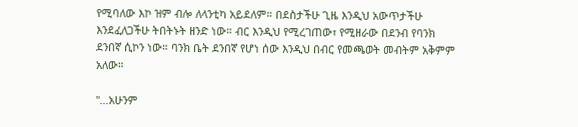የሚባለው እኮ ዝም ብሎ ለላንቲካ አይደለም። በደስታችሁ ጊዜ እንዲህ አውጥታችሁ እንደፈለጋችሁ ትበትኑት ዘንድ ነው። ብር እንዲህ የሚረገጠው፣ የሚዘራው በደንብ የባንክ ደንበኛ ሲኮን ነው። ባንክ ቤት ደንበኛ የሆነ ሰው እንዲህ በብር የመጫወት መብትም አቅምም አለው።

"…አሁንም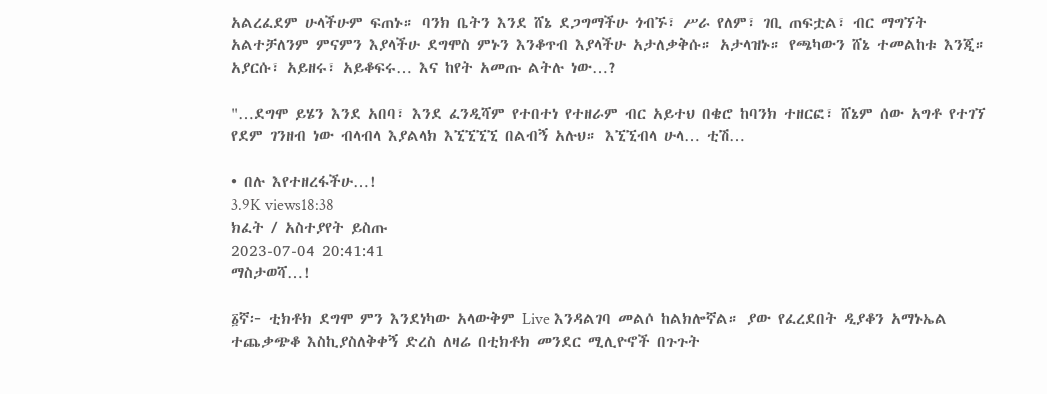አልረፈደም ሁላችሁም ፍጠኑ። ባንክ ቤትን እንደ ሸኔ ደጋግማችሁ ጎብኙ፣ ሥራ የለም፣ ገቢ ጠፍቷል፣ ብር ማግኘት አልተቻለንም ምናምን እያላችሁ ደግሞስ ምኑን እንቆጥብ እያላችሁ አታለቃቅሱ። አታላዝኑ። የጫካውን ሸኔ ተመልከቱ እንጂ። አያርሱ፣ አይዘሩ፣ አይቆፍሩ… እና ከየት አመጡ ልትሉ ነው…?

"…ደግሞ ይሄን እንደ አበባ፣ እንደ ፈንዲሻም የተበተነ የተዘራም ብር አይተህ በቄሮ ከባንክ ተዘርፎ፣ ሸኔም ሰው አግቶ የተገኘ የደም ገንዘብ ነው ብላብላ እያልላክ እኚኚኚኚ በልብኝ አሉህ። እኚኚብላ ሁላ… ቲሽ…

• በሉ እየተዘረፋችሁ…!
3.9K views18:38
ክፈት / አስተያየት ይስጡ
2023-07-04 20:41:41
ማስታወሻ…!

፩ኛ፦ ቲክቶክ ደግሞ ምን እንደነካው አላውቅም Live እንዳልገባ መልሶ ከልክሎኛል። ያው የፈረደበት ዲያቆን አማኑኤል ተጨቃጭቆ እስኪያስለቅቀኝ ድረስ ለዛሬ በቲክቶክ መንደር ሚሊዮኖች በጉጉት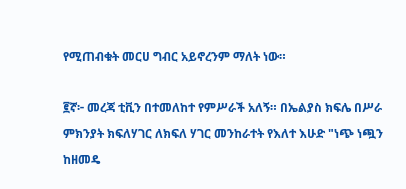የሚጠብቁት መርሀ ግብር አይኖረንም ማለት ነው።

፪ኛ፦ መረጃ ቲቪን በተመለከተ የምሥራች አለኝ። በኤልያስ ክፍሌ በሥራ ምክንያት ክፍለሃገር ለክፍለ ሃገር መንከራተት የእለተ እሁድ "ነጭ ነጯን ከዘመዴ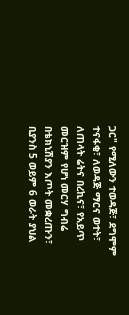ጋር" የሚለውን ተወዳጅ፣ ደግሞም ተናፋቂ፣ ለወዳጅ ማርና ወተት፣ ለጠላት ሬትና በረኪና፣ የአይጥ መርዝም የሆነ መርሃ ግብሬ በቴክኒሽያን እጦት መቋረጡን፣ ቢያንስ 5 ወይም 6 ወራት ያህል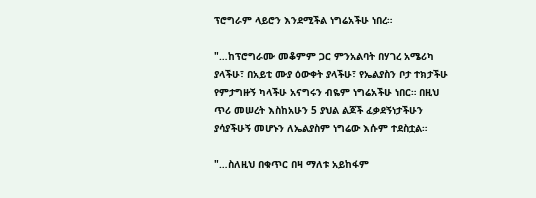ፕሮግራም ላይሮን እንደሚችል ነግሬአችሁ ነበረ።

"…ከፕሮግራሙ መቆምም ጋር ምንአልባት በሃገረ አሜሪካ ያላችሁ፣ በአይቲ ሙያ ዕውቀት ያላችሁ፣ የኤልያስን ቦታ ተክታችሁ የምታግዙኝ ካላችሁ አናግሩን ብዬም ነግሬአችሁ ነበር። በዚህ ጥሪ መሠረት እስከአሁን 5 ያህል ልጆች ፈቃደኝነታችሁን ያሳያችሁኝ መሆኑን ለኤልያስም ነግሬው እሱም ተደስቷል።

"…ስለዚህ በቁጥር በዛ ማለቱ አይከፋም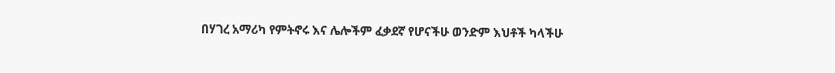በሃገረ አማሪካ የምትኖሩ እና ሌሎችም ፈቃደኛ የሆናችሁ ወንድም እህቶች ካላችሁ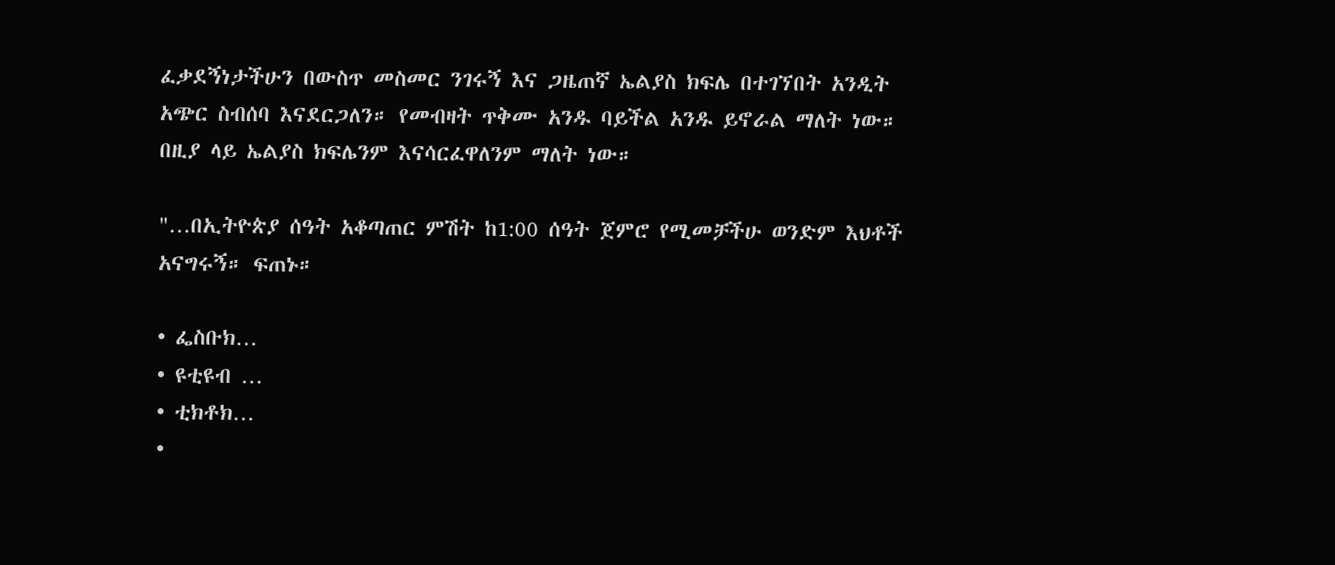ፈቃደኝነታችሁን በውስጥ መስመር ንገሩኝ እና ጋዜጠኛ ኤልያስ ክፍሌ በተገኘበት አንዲት አጭር ስብሰባ እናደርጋለን። የመብዛት ጥቅሙ አንዱ ባይችል አንዱ ይኖራል ማለት ነው። በዚያ ላይ ኤልያስ ክፍሌንም እናሳርፈዋለንም ማለት ነው።

"…በኢትዮጵያ ሰዓት አቆጣጠር ምሽት ከ1:00 ሰዓት ጀምሮ የሚመቻችሁ ወንድም እህቶች አናግሩኝ። ፍጠኑ።

• ፌስቡክ…
• ዩቲዩብ …
• ቲክቶክ…
•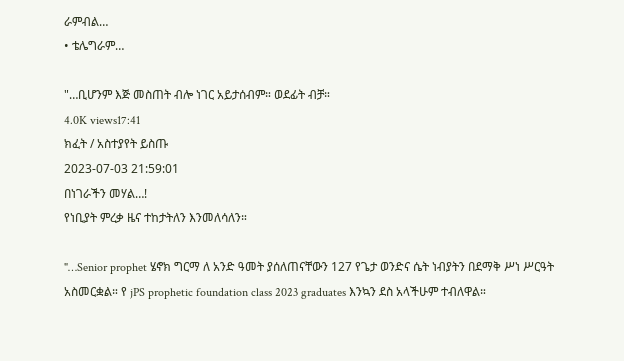ራምብል…
• ቴሌግራም…

"…ቢሆንም እጅ መስጠት ብሎ ነገር አይታሰብም። ወደፊት ብቻ።
4.0K views17:41
ክፈት / አስተያየት ይስጡ
2023-07-03 21:59:01
በነገራችን መሃል…!
የነቢያት ምረቃ ዜና ተከታትለን እንመለሳለን።

"…Senior prophet ሄኖክ ግርማ ለ አንድ ዓመት ያሰለጠናቸውን 127 የጌታ ወንድና ሴት ነብያትን በደማቅ ሥነ ሥርዓት አስመርቋል። የ jPS prophetic foundation class 2023 graduates እንኳን ደስ አላችሁም ተብለዋል።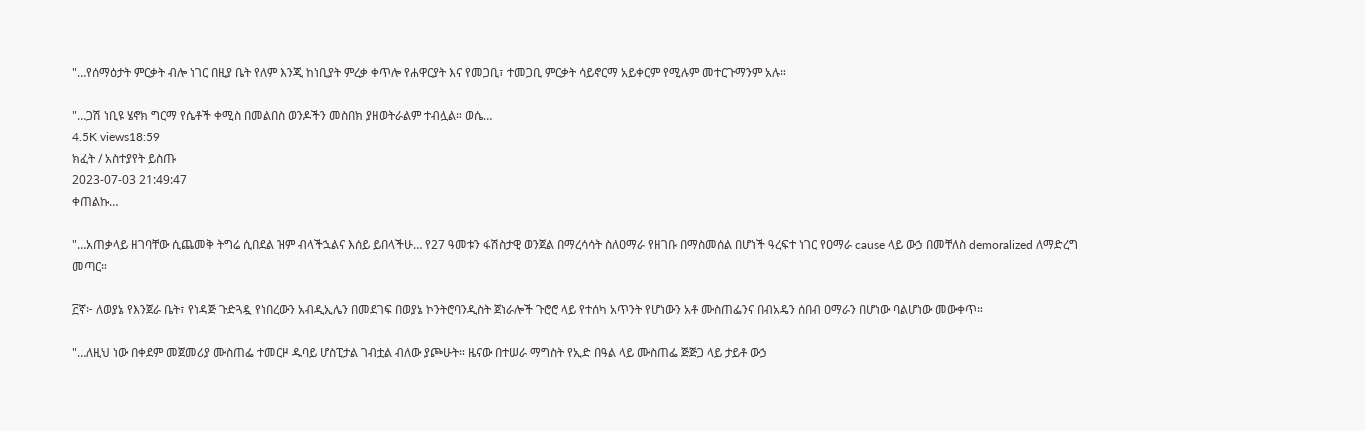"…የሰማዕታት ምርቃት ብሎ ነገር በዚያ ቤት የለም እንጂ ከነቢያት ምረቃ ቀጥሎ የሐዋርያት እና የመጋቢ፣ ተመጋቢ ምርቃት ሳይኖርማ አይቀርም የሚሉም መተርጉማንም አሉ።

"…ጋሽ ነቢዩ ሄኖክ ግርማ የሴቶች ቀሚስ በመልበስ ወንዶችን መስበክ ያዘወትራልም ተብሏል። ወሴ…
4.5K views18:59
ክፈት / አስተያየት ይስጡ
2023-07-03 21:49:47
ቀጠልኩ…

"…አጠቃላይ ዘገባቸው ሲጨመቅ ትግሬ ሲበደል ዝም ብላችኋልና እሰይ ይበላችሁ… የ27 ዓመቱን ፋሽስታዊ ወንጀል በማረሳሳት ስለዐማራ የዘገቡ በማስመሰል በሆነች ዓረፍተ ነገር የዐማራ cause ላይ ውኃ በመቸለስ demoralized ለማድረግ መጣር።

፫ኛ፦ ለወያኔ የእንጀራ ቤት፣ የነዳጅ ጉድጓዷ የነበረውን አብዲኢሌን በመደገፍ በወያኔ ኮንትሮባንዲስት ጀነራሎች ጉሮሮ ላይ የተሰካ አጥንት የሆነውን አቶ ሙስጠፌንና በብአዴን ሰበብ ዐማራን በሆነው ባልሆነው መውቀጥ።

"…ለዚህ ነው በቀደም መጀመሪያ ሙስጠፌ ተመርዞ ዱባይ ሆስፒታል ገብቷል ብለው ያጮሁት። ዜናው በተሠራ ማግስት የኢድ በዓል ላይ ሙስጠፌ ጅጅጋ ላይ ታይቶ ውኃ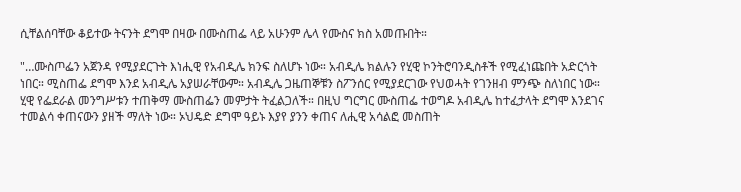ሲቸልሰባቸው ቆይተው ትናንት ደግሞ በዛው በሙስጠፌ ላይ አሁንም ሌላ የሙስና ክስ አመጡበት።

"…ሙስጦፌን አጀንዳ የሚያደርጉት እነሒዊ የአብዲሌ ክንፍ ስለሆኑ ነው። አብዲሌ ክልሉን የሂዊ ኮንትሮባንዲስቶች የሚፈነጩበት አድርጎት ነበር። ሚስጠፌ ደግሞ እንደ አብዲሌ አያሠራቸውም። አብዲሌ ጋዜጠኞቹን ስፖንሰር የሚያደርገው የህወሓት የገንዘብ ምንጭ ስለነበር ነው። ሂዊ የፌደራል መንግሥቱን ተጠቅማ ሙስጠፌን መምታት ትፈልጋለች። በዚህ ግርግር ሙስጠፌ ተወግዶ አብዲሌ ከተፈታላት ደግሞ እንደገና ተመልሳ ቀጠናውን ያዘች ማለት ነው። ኦህዴድ ደግሞ ዓይኑ እያየ ያንን ቀጠና ለሒዊ አሳልፎ መስጠት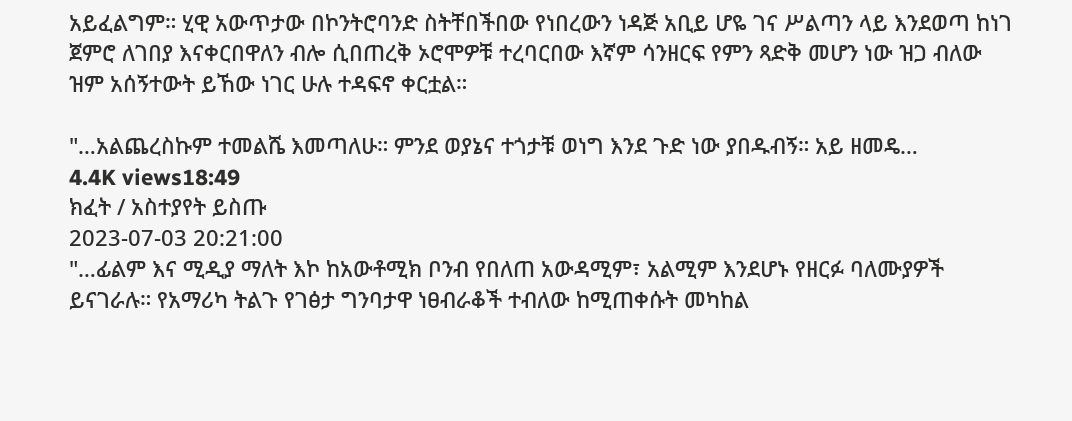አይፈልግም። ሂዊ አውጥታው በኮንትሮባንድ ስትቸበችበው የነበረውን ነዳጅ አቢይ ሆዬ ገና ሥልጣን ላይ እንደወጣ ከነገ ጀምሮ ለገበያ እናቀርበዋለን ብሎ ሲበጠረቅ ኦሮሞዎቹ ተረባርበው እኛም ሳንዘርፍ የምን ጻድቅ መሆን ነው ዝጋ ብለው ዝም አሰኝተውት ይኸው ነገር ሁሉ ተዳፍኖ ቀርቷል።

"…አልጨረስኩም ተመልሼ እመጣለሁ። ምንደ ወያኔና ተጎታቹ ወነግ እንደ ጉድ ነው ያበዱብኝ። አይ ዘመዴ…
4.4K views18:49
ክፈት / አስተያየት ይስጡ
2023-07-03 20:21:00
"…ፊልም እና ሚዲያ ማለት እኮ ከአውቶሚክ ቦንብ የበለጠ አውዳሚም፣ አልሚም እንደሆኑ የዘርፉ ባለሙያዎች ይናገራሉ። የአማሪካ ትልጉ የገፅታ ግንባታዋ ነፀብራቆች ተብለው ከሚጠቀሱት መካከል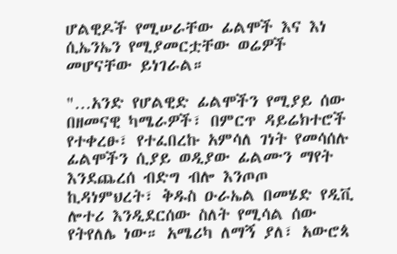ሆልዊዶች የሚሠራቸው ፊልሞች እና እነ ሲኤንኤን የሚያመርቷቸው ወሬዎች መሆናቸው ይነገራል።

"…አንድ የሆልዊድ ፊልሞችን የሚያይ ሰው በዘመናዊ ካሜራዎች፣ በምርጥ ዳይሬክተሮች የተቀረፁ፣ የተፈበረኩ አምሳለ ገነት የመሳሰሉ ፊልሞችን ሲያይ ወዲያው ፊልሙን ማየት እንደጨረሰ ብድግ ብሎ እንጦጦ ኪዳነምህረት፣ ቅዱስ ዑራኤል በመሄድ የዲቪ ሎተሪ እንዲደርሰው ስለት የሚሳል ሰው የትየለሌ ነው። አሜሪካ ለማኝ ያለ፣ አውሮጳ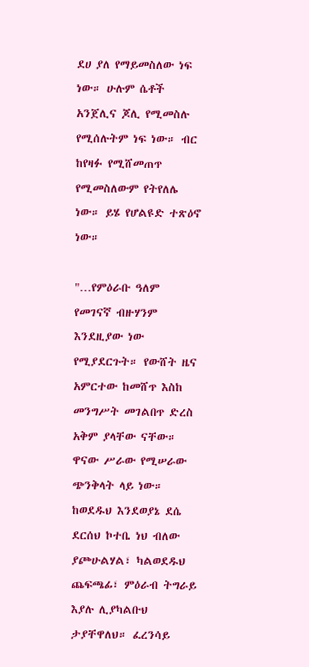ደሀ ያለ የማይመስለው ነፍ ነው። ሁሉም ሴቶች አንጀሊና ጆሊ የሚመስሉ የሚሰሉትም ነፍ ነው። ብር ከየዛፉ የሚሸመጠጥ የሚመስለውም የትየለሌ ነው። ይሄ የሆልዩድ ተጽዕኖ ነው።

"…የምዕራቡ ዓለም የመገናኛ ብዙሃንም እንደዚያው ነው የሚያደርጉት። የውሸት ዜና አምርተው ከመሸጥ እስከ መንግሥት መገልበጥ ድረስ አቅም ያላቸው ናቸው። ዋናው ሥራው የሚሠራው ጭንቅላት ላይ ነው። ከወደዱህ እንደወያኔ ደሴ ደርሰህ ኮተቤ ነህ ብለው ያጮሁልሃል፣ ካልወደዱህ ጨፍጫፊ፣ ምዕራብ ትግራይ እያሉ ሊያካልቡህ ታያቸዋለህ። ፈረንሳይ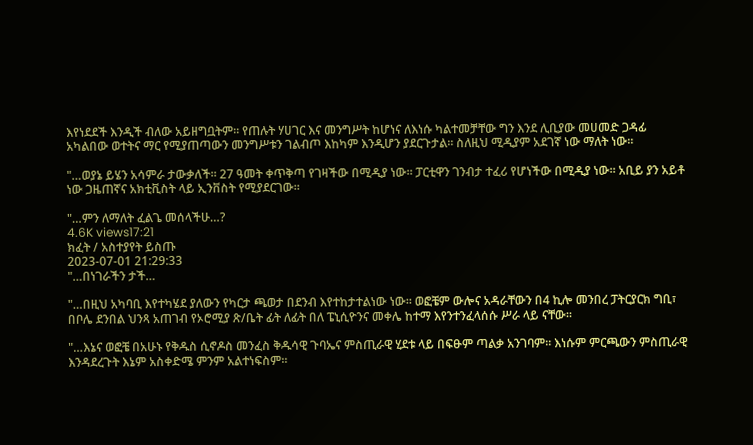እየነደደች እንዲች ብለው አይዘግቧትም። የጠሉት ሃሀገር እና መንግሥት ከሆነና ለእነሱ ካልተመቻቸው ግን እንደ ሊቢያው መሀመድ ጋዳፊ አካልበው ወተትና ማር የሚያጠጣውን መንግሥቱን ገልብጦ እከካም እንዲሆን ያደርጉታል። ስለዚህ ሚዲያም አደገኛ ነው ማለት ነው።

"…ወያኔ ይሄን አሳምራ ታውቃለች። 27 ዓመት ቀጥቅጣ የገዛችው በሚዲያ ነው። ፓርቲዋን ገንብታ ተፈሪ የሆነችው በሚዲያ ነው። አቢይ ያን አይቶ ነው ጋዜጠኛና አክቲቪስት ላይ ኢንቨስት የሚያደርገው።

"…ምን ለማለት ፈልጌ መሰላችሁ…?
4.6K views17:21
ክፈት / አስተያየት ይስጡ
2023-07-01 21:29:33
"…በነገራችን ታች…

"…በዚህ አካባቢ እየተካሄደ ያለውን የካርታ ጫወታ በደንብ እየተከታተልነው ነው። ወፎቼም ውሎና አዳራቸውን በ4 ኪሎ መንበረ ፓትርያርክ ግቢ፣ በቦሌ ደንበል ህንጻ አጠገብ የኦሮሚያ ጽ/ቤት ፊት ለፊት በለ ፔኒሲዮንና መቀሌ ከተማ እየንተንፈላሰሱ ሥራ ላይ ናቸው።

"…እኔና ወፎቼ በአሁኑ የቅዱስ ሲኖዶስ መንፈስ ቅዱሳዊ ጉባኤና ምስጢራዊ ሂደቱ ላይ በፍፁም ጣልቃ አንገባም። እነሱም ምርጫውን ምስጢራዊ እንዳደረጉት እኔም አስቀድሜ ምንም አልተነፍስም።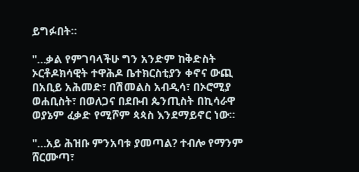ይግፉበት።

"…ቃል የምገባላችሁ ግን አንድም ከቅድስት ኦርቶዶክሳዊት ተዋሕዶ ቤተክርስቲያን ቀኖና ውጪ በአቢይ አሕመድ፣ በሽመልስ አብዲሳ፣ በኦሮሚያ ወሐቢስት፣ በወለጋና በደቡብ ጴንጢስት በኪሳራዋ ወያኔም ፈቃድ የሚሾም ጳጳስ እንደማይኖር ነው።

"…አይ ሕዝቡ ምንአባቱ ያመጣል? ተብሎ የማንም ሸርሙጣ፣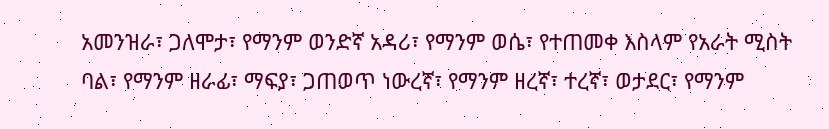አመንዝራ፣ ጋለሞታ፣ የማንም ወንድኛ አዳሪ፣ የማንም ወሴ፣ የተጠመቀ እስላም የአራት ሚስት ባል፣ የማንም ዘራፊ፣ ማፍያ፣ ጋጠወጥ ነውረኛ፣ የማንም ዘረኛ፣ ተረኛ፣ ወታደር፣ የማንም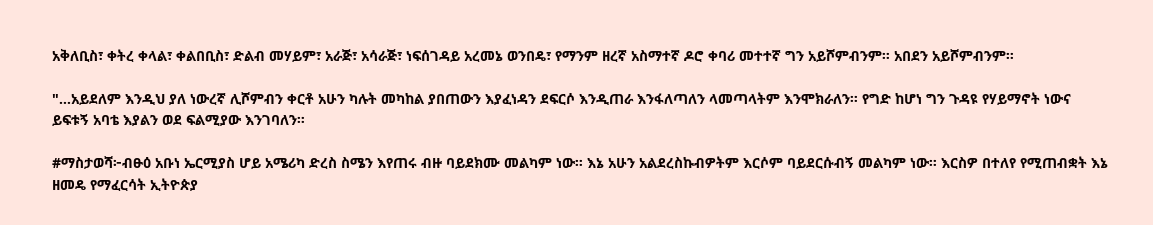አቅለቢስ፣ ቀትረ ቀላል፣ ቀልበቢስ፣ ድልብ መሃይም፣ አራጅ፣ አሳራጅ፣ ነፍሰገዳይ አረመኔ ወንበዴ፣ የማንም ዘረኛ አስማተኛ ዶሮ ቀባሪ መተተኛ ግን አይሾምብንም። አበደን አይሾምብንም።

"…አይደለም እንዲህ ያለ ነውረኛ ሊሾምብን ቀርቶ አሁን ካሉት መካከል ያበጠውን እያፈነዳን ደፍርሶ እንዲጠራ እንፋለጣለን ላመጣላትም እንሞክራለን። የግድ ከሆነ ግን ጉዳዩ የሃይማኖት ነውና ይፍቱኝ አባቴ እያልን ወደ ፍልሚያው እንገባለን።

#ማስታወሻ፦ብፁዕ አቡነ ኤርሚያስ ሆይ አሜሪካ ድረስ ስሜን እየጠሩ ብዙ ባይደክሙ መልካም ነው። እኔ አሁን አልደረስኩብዎትም እርሶም ባይደርሱብኝ መልካም ነው። እርስዎ በተለየ የሚጠብቋት እኔ ዘመዴ የማፈርሳት ኢትዮጵያ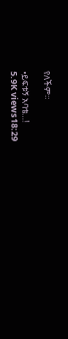የለችም።

•ይፍቱኝ አባቴ…!
5.9K views18:29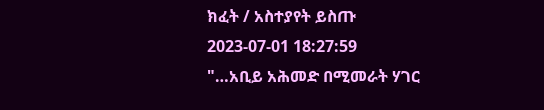ክፈት / አስተያየት ይስጡ
2023-07-01 18:27:59
"…አቢይ አሕመድ በሚመራት ሃገር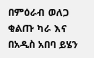በምዕራብ ወለጋ ቂልጡ ካራ እና በአዲስ አበባ ይሄን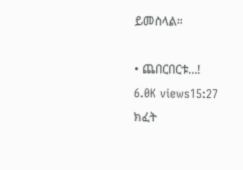ይመስላል።

• ጨበርበርቱ…!
6.0K views15:27
ክፈት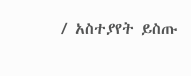/ አስተያየት ይስጡ